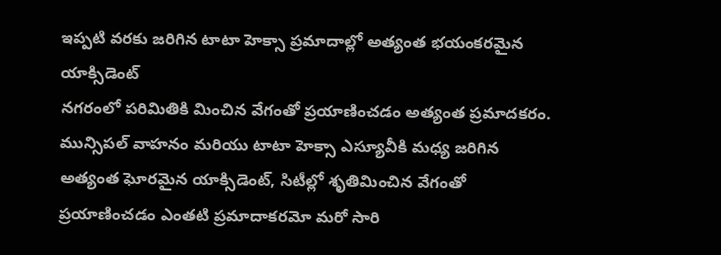ఇప్పటి వరకు జరిగిన టాటా హెక్సా ప్రమాదాల్లో అత్యంత భయంకరమైన యాక్సిడెంట్
నగరంలో పరిమితికి మించిన వేగంతో ప్రయాణించడం అత్యంత ప్రమాదకరం. మున్సిపల్ వాహనం మరియు టాటా హెక్సా ఎస్యూవీకి మధ్య జరిగిన అత్యంత ఘోరమైన యాక్సిడెంట్, సిటీల్లో శృతిమించిన వేగంతో ప్రయాణించడం ఎంతటి ప్రమాదాకరమో మరో సారి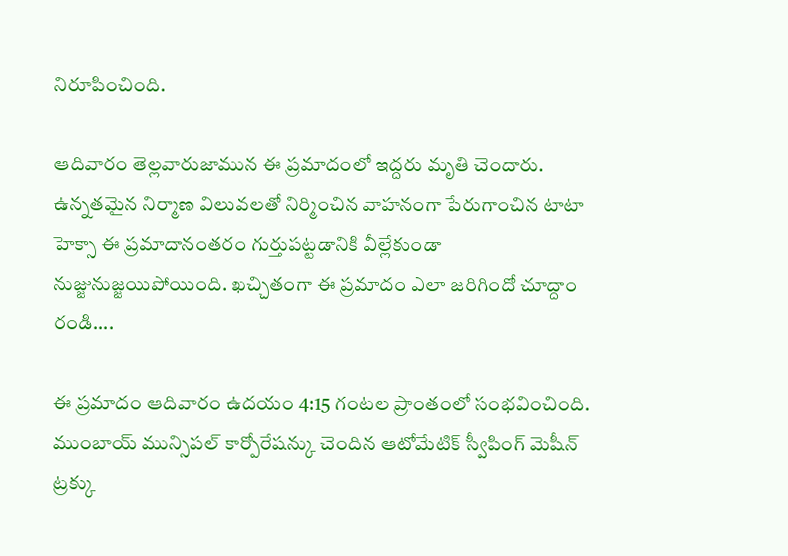నిరూపించింది.

ఆదివారం తెల్లవారుజామున ఈ ప్రమాదంలో ఇద్దరు మృతి చెందారు. ఉన్నతమైన నిర్మాణ విలువలతో నిర్మించిన వాహనంగా పేరుగాంచిన టాటా హెక్సా ఈ ప్రమాదానంతరం గుర్తుపట్టడానికి వీల్లేకుండా నుజ్జునుజ్జయిపోయింది. ఖచ్చితంగా ఈ ప్రమాదం ఎలా జరిగిందో చూద్దాం రండి....

ఈ ప్రమాదం ఆదివారం ఉదయం 4:15 గంటల ప్రాంతంలో సంభవించింది. ముంబాయ్ మున్సిపల్ కార్పోరేషన్కు చెందిన ఆటోమేటిక్ స్వీపింగ్ మెషీన్ ట్రక్కు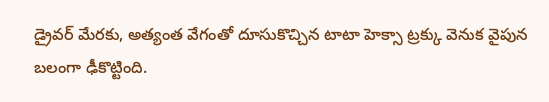డ్రైవర్ మేరకు, అత్యంత వేగంతో దూసుకొచ్చిన టాటా హెక్సా ట్రక్కు వెనుక వైపున బలంగా ఢీకొట్టింది.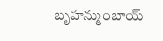బృహన్ముంబాయ్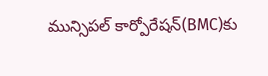మున్సిపల్ కార్పోరేషన్(BMC)కు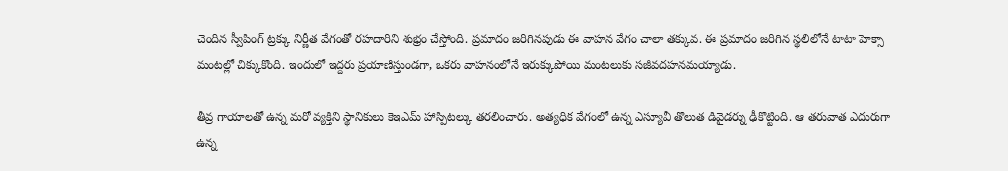చెందిన స్వీపింగ్ ట్రక్కు నిర్ణీత వేగంతో రహదారిని శుభ్రం చేస్తోంది. ప్రమాదం జరిగినపుడు ఈ వాహన వేగం చాలా తక్కువ. ఈ ప్రమాదం జరిగిన స్థలిలోనే టాటా హెక్సా మంటల్లో చిక్కుకొంది. ఇందులో ఇద్దరు ప్రయాణిస్తుండగా, ఒకరు వాహనంలోనే ఇరుక్కుపోయి మంటలుకు సజీవదహనమయ్యాడు.

తీవ్ర గాయాలతో ఉన్న మరో వ్యక్తిని స్థానికులు కెఇఎమ్ హాస్పిటల్కు తరలించారు. అత్యధిక వేగంలో ఉన్న ఎస్యూవీ తొలుత డివైడర్ను ఢీకొట్టింది. ఆ తరువాత ఎదురుగా ఉన్న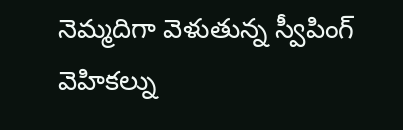నెమ్మదిగా వెళుతున్న స్వీపింగ్ వెహికల్ను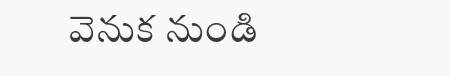వెనుక నుండి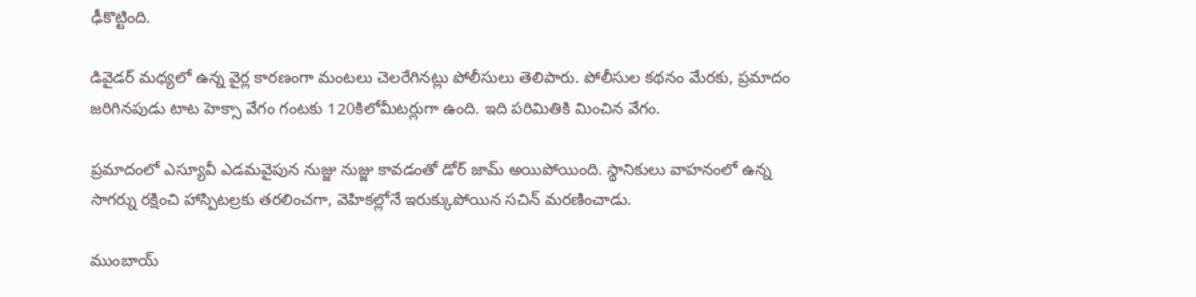ఢీకొట్టింది.

డివైడర్ మధ్యలో ఉన్న వైర్ల కారణంగా మంటలు చెలరేగినట్లు పోలీసులు తెలిపారు. పోలీసుల కథనం మేరకు, ప్రమాదం జరిగినపుడు టాట హెక్సా వేగం గంటకు 120కిలోమీటర్లుగా ఉంది. ఇది పరిమితికి మించిన వేగం.

ప్రమాదంలో ఎస్యూవీ ఎడమవైపున నుజ్జు నుజ్జు కావడంతో డోర్ జామ్ అయిపోయింది. స్థానికులు వాహనంలో ఉన్న సాగర్ను రక్షించి హాస్పిటల్రకు తరలించగా, వెహికల్లోనే ఇరుక్కుపోయిన సచిన్ మరణించాడు.

ముంబాయ్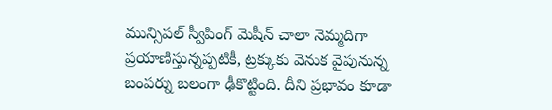మున్సిపల్ స్వీపింగ్ మెషీన్ చాలా నెమ్మదిగా ప్రయాణిస్తున్నప్పటికీ, ట్రక్కుకు వెనుక వైపునున్న బంపర్ను బలంగా ఢీకొట్టింది. దీని ప్రభావం కూడా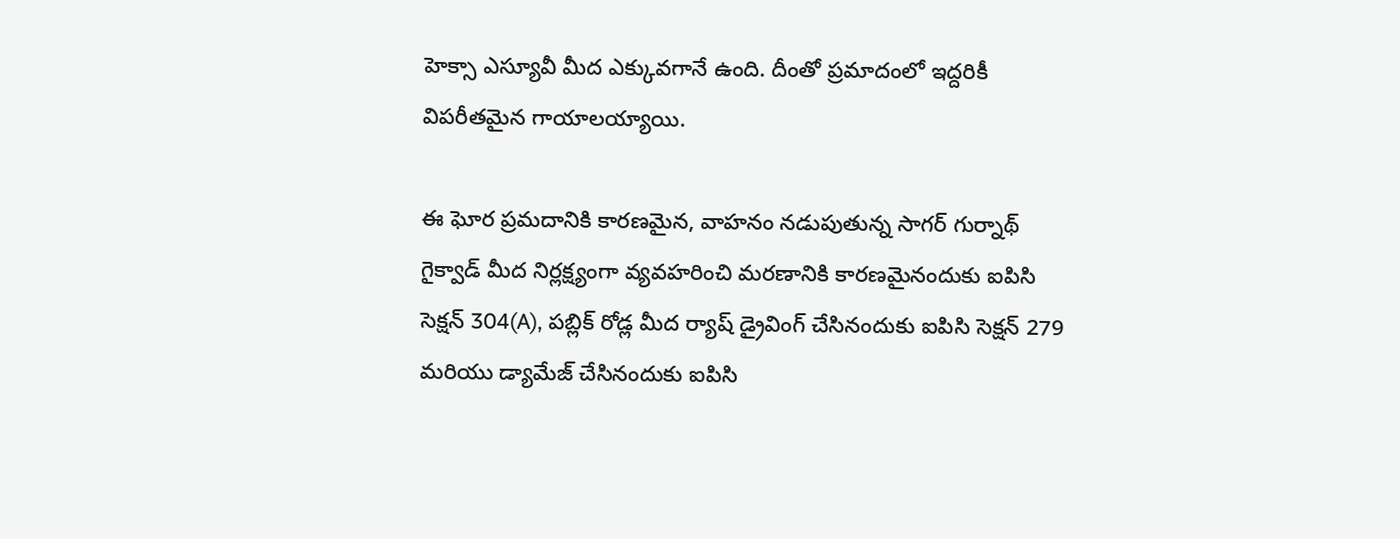హెక్సా ఎస్యూవీ మీద ఎక్కువగానే ఉంది. దీంతో ప్రమాదంలో ఇద్దరికీ విపరీతమైన గాయాలయ్యాయి.

ఈ ఘోర ప్రమదానికి కారణమైన, వాహనం నడుపుతున్న సాగర్ గుర్నాథ్ గైక్వాడ్ మీద నిర్లక్ష్యంగా వ్యవహరించి మరణానికి కారణమైనందుకు ఐపిసి సెక్షన్ 304(A), పబ్లిక్ రోడ్ల మీద ర్యాష్ డ్రైవింగ్ చేసినందుకు ఐపిసి సెక్షన్ 279 మరియు డ్యామేజ్ చేసినందుకు ఐపిసి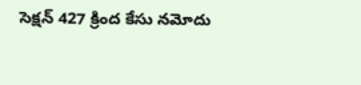సెక్షన్ 427 క్రింద కేసు నమోదు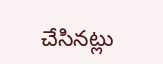చేసినట్లు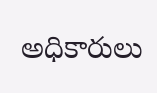అధికారులు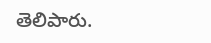తెలిపారు.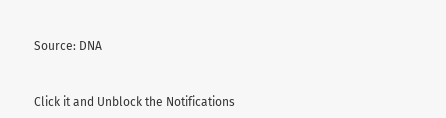Source: DNA


Click it and Unblock the Notifications